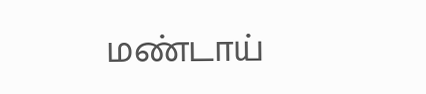மண்டாய்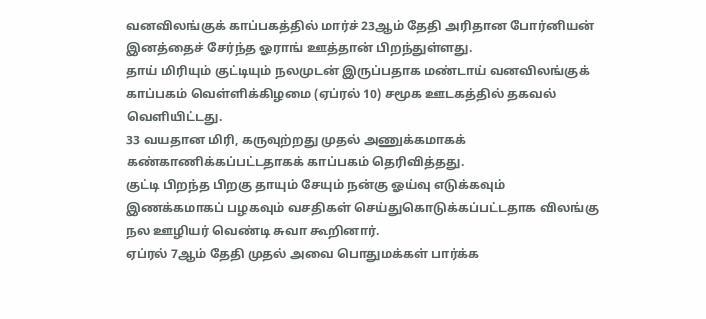வனவிலங்குக் காப்பகத்தில் மார்ச் 23ஆம் தேதி அரிதான போர்னியன் இனத்தைச் சேர்ந்த ஓராங் ஊத்தான் பிறந்துள்ளது.
தாய் மிரியும் குட்டியும் நலமுடன் இருப்பதாக மண்டாய் வனவிலங்குக் காப்பகம் வெள்ளிக்கிழமை (ஏப்ரல் 10) சமூக ஊடகத்தில் தகவல் வெளியிட்டது.
33 வயதான மிரி, கருவுற்றது முதல் அணுக்கமாகக் கண்காணிக்கப்பட்டதாகக் காப்பகம் தெரிவித்தது.
குட்டி பிறந்த பிறகு தாயும் சேயும் நன்கு ஓய்வு எடுக்கவும் இணக்கமாகப் பழகவும் வசதிகள் செய்துகொடுக்கப்பட்டதாக விலங்கு நல ஊழியர் வெண்டி சுவா கூறினார்.
ஏப்ரல் 7ஆம் தேதி முதல் அவை பொதுமக்கள் பார்க்க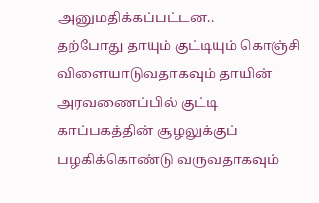அனுமதிக்கப்பட்டன..
தற்போது தாயும் குட்டியும் கொஞ்சி விளையாடுவதாகவும் தாயின் அரவணைப்பில் குட்டி காப்பகத்தின் சூழலுக்குப் பழகிக்கொண்டு வருவதாகவும்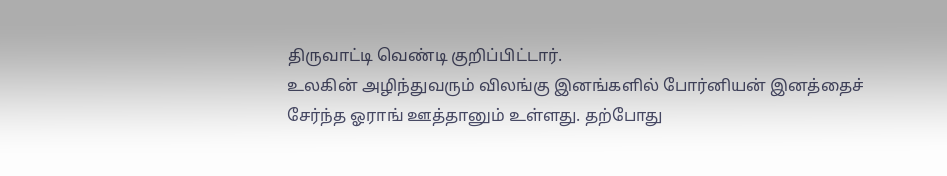திருவாட்டி வெண்டி குறிப்பிட்டார்.
உலகின் அழிந்துவரும் விலங்கு இனங்களில் போர்னியன் இனத்தைச் சேர்ந்த ஓராங் ஊத்தானும் உள்ளது. தற்போது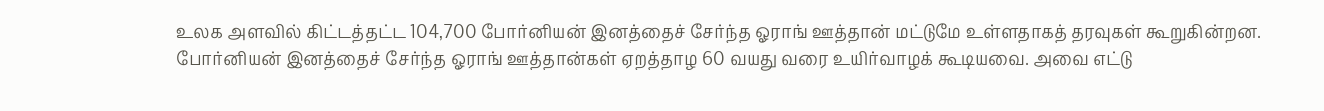உலக அளவில் கிட்டத்தட்ட 104,700 போர்னியன் இனத்தைச் சேர்ந்த ஓராங் ஊத்தான் மட்டுமே உள்ளதாகத் தரவுகள் கூறுகின்றன.
போர்னியன் இனத்தைச் சேர்ந்த ஓராங் ஊத்தான்கள் ஏறத்தாழ 60 வயது வரை உயிர்வாழக் கூடியவை. அவை எட்டு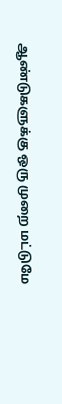ஆண்டுகளுக்கு ஒரு முறை மட்டுமே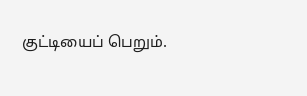குட்டியைப் பெறும்.